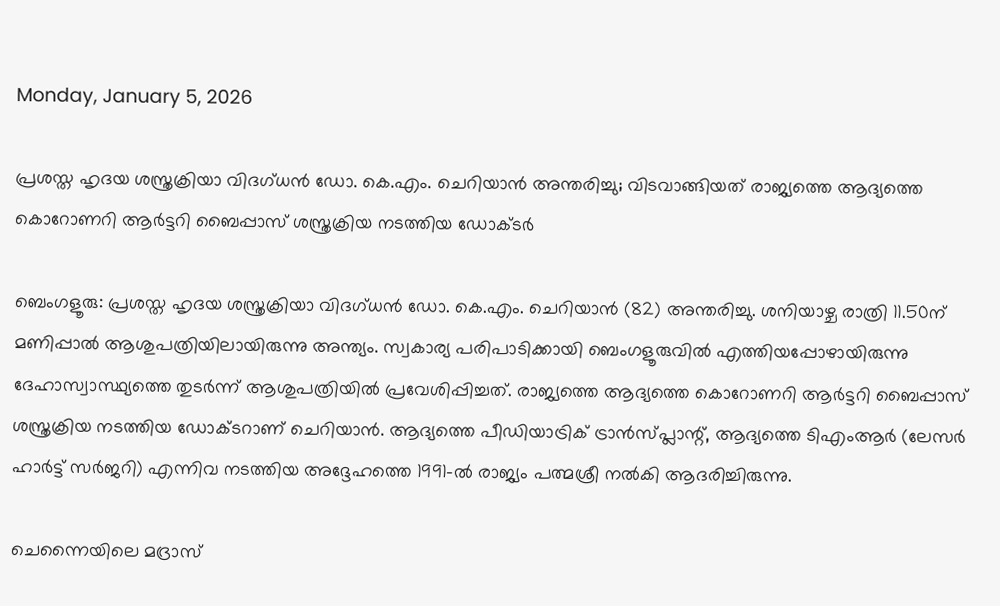Monday, January 5, 2026

പ്രശസ്ത ഹൃദയ ശസ്ത്രക്രിയാ വിദഗ്ധന്‍ ഡോ. കെ.എം. ചെറിയാന്‍ അന്തരിച്ചു; വിടവാങ്ങിയത് രാജ്യത്തെ ആദ്യത്തെ കൊറോണറി ആര്‍ട്ടറി ബൈപ്പാസ് ശസ്ത്രക്രിയ നടത്തിയ ഡോക്ടർ

ബെംഗളൂരു: പ്രശസ്ത ഹൃദയ ശസ്ത്രക്രിയാ വിദഗ്ധന്‍ ഡോ. കെ.എം. ചെറിയാന്‍ (82) അന്തരിച്ചു. ശനിയാഴ്ച രാത്രി 11.50ന് മണിപ്പാല്‍ ആശുപത്രിയിലായിരുന്നു അന്ത്യം. സ്വകാര്യ പരിപാടിക്കായി ബെംഗളൂരുവില്‍ എത്തിയപ്പോഴായിരുന്നു ദേഹാസ്വാസ്ഥ്യത്തെ തുടർന്ന് ആശുപത്രിയിൽ പ്രവേശിപ്പിച്ചത്. രാജ്യത്തെ ആദ്യത്തെ കൊറോണറി ആര്‍ട്ടറി ബൈപ്പാസ് ശസ്ത്രക്രിയ നടത്തിയ ഡോക്ടറാണ് ചെറിയാന്‍. ആദ്യത്തെ പീഡിയാട്രിക് ട്രാന്‍സ്പ്ലാന്റ്, ആദ്യത്തെ ടിഎംആര്‍ (ലേസര്‍ ഹാര്‍ട്ട് സര്‍ജറി) എന്നിവ നടത്തിയ അദ്ദേഹത്തെ 1991-ല്‍ രാജ്യം പത്മശ്രീ നല്‍കി ആദരിച്ചിരുന്നു.

ചെന്നൈയിലെ മദ്രാസ്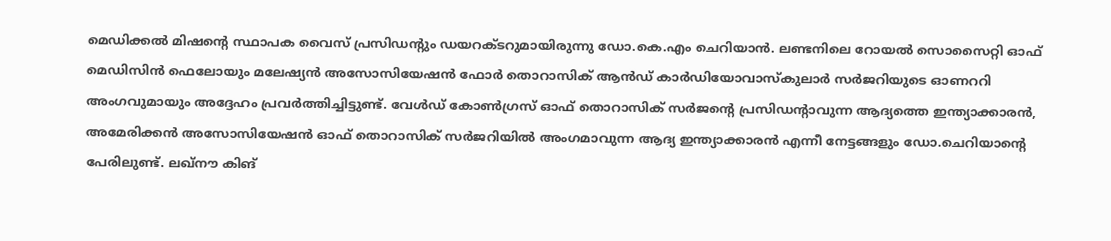മെഡിക്കല്‍ മിഷന്റെ സ്ഥാപക വൈസ് പ്രസിഡന്റും ഡയറക്ടറുമായിരുന്നു ഡോ.കെ.എം ചെറിയാന്‍. ലണ്ടനിലെ റോയല്‍ സൊസൈറ്റി ഓഫ് മെഡിസിന്‍ ഫെലോയും മലേഷ്യന്‍ അസോസിയേഷന്‍ ഫോര്‍ തൊറാസിക് ആന്‍ഡ് കാര്‍ഡിയോവാസ്‌കുലാര്‍ സര്‍ജറിയുടെ ഓണററി അംഗവുമായും അദ്ദേഹം പ്രവര്‍ത്തിച്ചിട്ടുണ്ട്. വേള്‍ഡ് കോണ്‍ഗ്രസ് ഓഫ് തൊറാസിക് സര്‍ജന്റെ പ്രസിഡന്റാവുന്ന ആദ്യത്തെ ഇന്ത്യാക്കാരന്‍, അമേരിക്കന്‍ അസോസിയേഷന്‍ ഓഫ് തൊറാസിക് സര്‍ജറിയില്‍ അംഗമാവുന്ന ആദ്യ ഇന്ത്യാക്കാരന്‍ എന്നീ നേട്ടങ്ങളും ഡോ.ചെറിയാന്റെ പേരിലുണ്ട്. ലഖ്‌നൗ കിങ്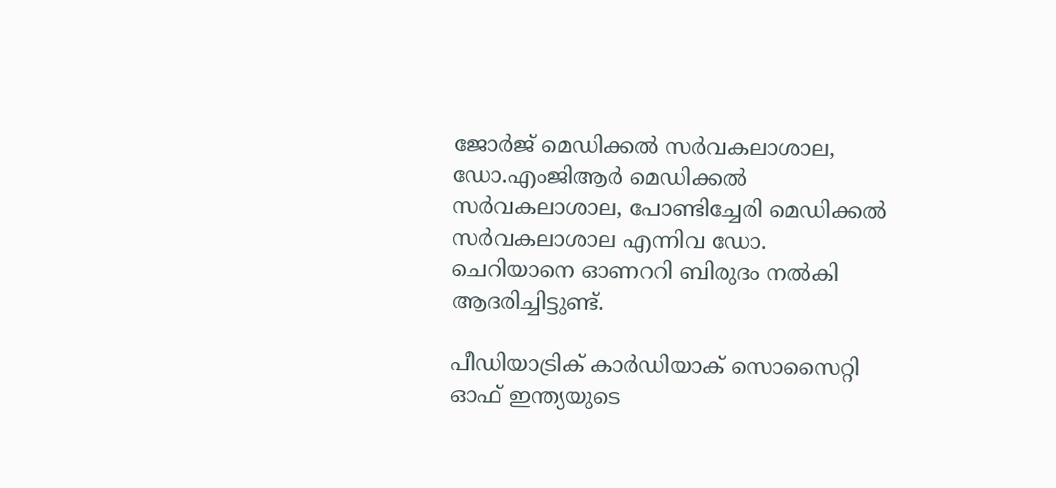ജോര്‍ജ് മെഡിക്കല്‍ സര്‍വകലാശാല, ഡോ.എംജിആര്‍ മെഡിക്കല്‍ സര്‍വകലാശാല, പോണ്ടിച്ചേരി മെഡിക്കല്‍ സര്‍വകലാശാല എന്നിവ ഡോ. ചെറിയാനെ ഓണററി ബിരുദം നല്‍കി ആദരിച്ചിട്ടുണ്ട്.

പീഡിയാട്രിക് കാര്‍ഡിയാക് സൊസൈറ്റി ഓഫ് ഇന്ത്യയുടെ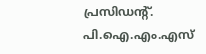പ്രസിഡന്റ്. പി.ഐ.എം.എസ്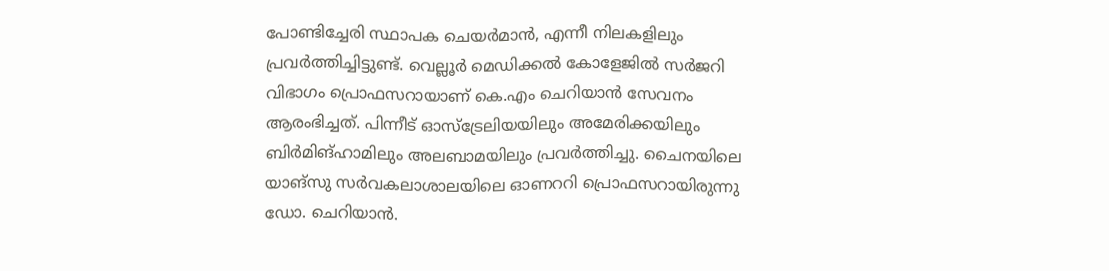പോണ്ടിച്ചേരി സ്ഥാപക ചെയര്‍മാന്‍, എന്നീ നിലകളിലും പ്രവര്‍ത്തിച്ചിട്ടുണ്ട്. വെല്ലൂര്‍ മെഡിക്കല്‍ കോളേജില്‍ സര്‍ജറി വിഭാഗം പ്രൊഫസറായാണ് കെ.എം ചെറിയാന്‍ സേവനം ആരംഭിച്ചത്. പിന്നീട് ഓസ്‌ട്രേലിയയിലും അമേരിക്കയിലും ബിര്‍മിങ്ഹാമിലും അലബാമയിലും പ്രവര്‍ത്തിച്ചു. ചൈനയിലെ യാങ്‌സു സര്‍വകലാശാലയിലെ ഓണററി പ്രൊഫസറായിരുന്നു ഡോ. ചെറിയാന്‍.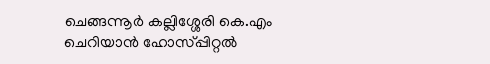ചെങ്ങന്നൂർ കല്ലിശ്ശേരി കെ.എം ചെറിയാൻ ഹോസ്പ്പിറ്റൽ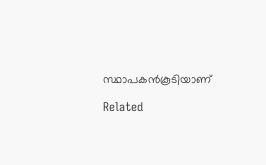സ്ഥാപകൻകൂടിയാണ്

Related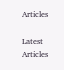Articles

Latest Articles